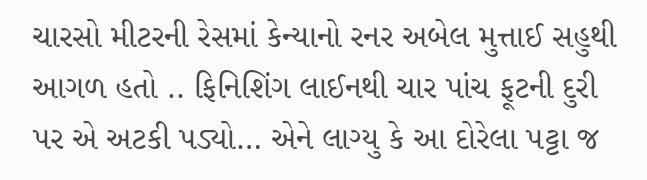ચારસો મીટરની રેસમાં કેન્યાનો રનર અબેલ મુત્તાઈ સહુથી આગળ હતો .. ફિનિશિંગ લાઈનથી ચાર પાંચ ફૂટની દુરી પર એ અટકી પડ્યો… એને લાગ્યુ કે આ દોરેલા પટ્ટા જ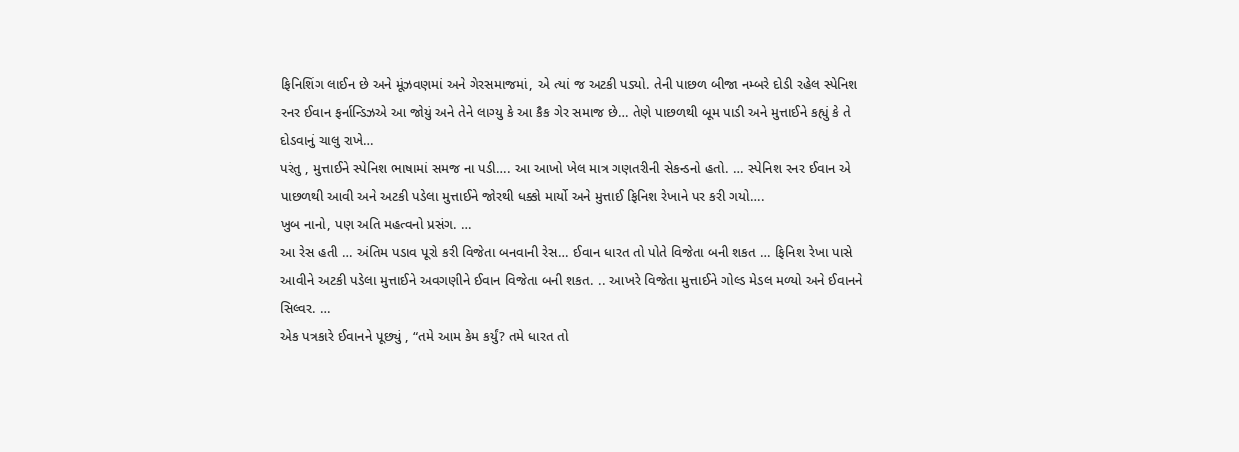ફિનિશિંગ લાઈન છે અને મૂંઝવણમાં અને ગેરસમાજમાં, એ ત્યાં જ અટકી પડ્યો. તેની પાછળ બીજા નમ્બરે દોડી રહેલ સ્પેનિશ રનર ઈવાન ફર્નાન્ડિઝએ આ જોયું અને તેને લાગ્યુ કે આ કૈક ગેર સમાજ છે… તેણે પાછળથી બૂમ પાડી અને મુત્તાઈને કહ્યું કે તે દોડવાનું ચાલુ રાખે…
પરંતુ , મુત્તાઈને સ્પેનિશ ભાષામાં સમજ ના પડી…. આ આખો ખેલ માત્ર ગણતરીની સેકન્ડનો હતો. … સ્પેનિશ રનર ઈવાન એ પાછળથી આવી અને અટકી પડેલા મુત્તાઈને જોરથી ધક્કો માર્યો અને મુત્તાઈ ફિનિશ રેખાને પર કરી ગયો….
ખુબ નાનો, પણ અતિ મહત્વનો પ્રસંગ. …
આ રેસ હતી … અંતિમ પડાવ પૂરો કરી વિજેતા બનવાની રેસ… ઈવાન ધારત તો પોતે વિજેતા બની શકત … ફિનિશ રેખા પાસે આવીને અટકી પડેલા મુત્તાઈને અવગણીને ઈવાન વિજેતા બની શકત. .. આખરે વિજેતા મુત્તાઈને ગોલ્ડ મેડલ મળ્યો અને ઈવાનને સિલ્વર. …
એક પત્રકારે ઈવાનને પૂછ્યું , “તમે આમ કેમ કર્યું? તમે ધારત તો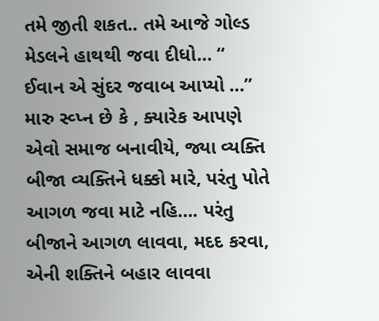તમે જીતી શકત.. તમે આજે ગોલ્ડ મેડલને હાથથી જવા દીધો… “
ઈવાન એ સુંદર જવાબ આપ્યો …” મારુ સ્વ્પ્ન છે કે , ક્યારેક આપણે એવો સમાજ બનાવીયે, જ્યા વ્યક્તિ બીજા વ્યક્તિને ધક્કો મારે, પરંતુ પોતે આગળ જવા માટે નહિ…. પરંતુ બીજાને આગળ લાવવા, મદદ કરવા, એની શક્તિને બહાર લાવવા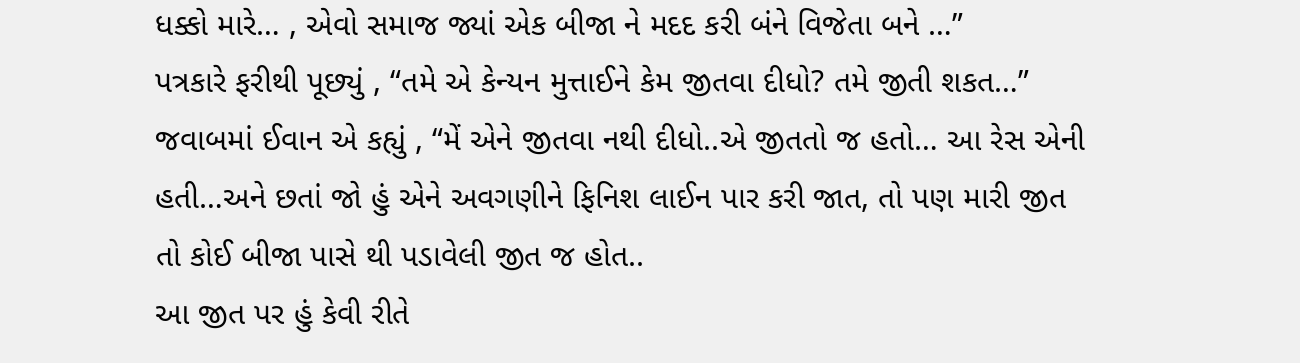ધક્કો મારે… , એવો સમાજ જ્યાં એક બીજા ને મદદ કરી બંને વિજેતા બને …”
પત્રકારે ફરીથી પૂછ્યું , “તમે એ કેન્યન મુત્તાઈને કેમ જીતવા દીધો? તમે જીતી શકત…”
જવાબમાં ઈવાન એ કહ્યું , “મેં એને જીતવા નથી દીધો..એ જીતતો જ હતો… આ રેસ એની હતી…અને છતાં જો હું એને અવગણીને ફિનિશ લાઈન પાર કરી જાત, તો પણ મારી જીત તો કોઈ બીજા પાસે થી પડાવેલી જીત જ હોત..
આ જીત પર હું કેવી રીતે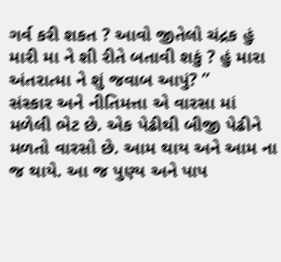ગર્વ કરી શકત ? આવો જીતેલો ચંદ્રક હું મારી મા ને શી રીતે બતાવી શકું ? હું મારા અંતરાત્મા ને શું જવાબ આપું? ”
સંસ્કાર અને નીતિમત્તા એ વારસા માં મળેલી ભેટ છે. એક પેઢીથી બીજી પેઢીને મળતો વારસો છે. આમ થાય અને આમ ના જ થાયે. આ જ પુણ્ય અને પાપ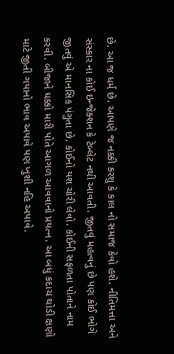છે. આ જ ધર્મ છે. આપણે જ નક્કી કરશુ કે કાલ નો સમાજ કેવો હશે. નીતિમત્તા અને સંસ્કાર ના કોઈ ઇન્જેક્શન કે ટેબ્લેટ નથી આવતી. જીતવું મહત્વનું છે પણ કોઈ ભોગે જીતવું એ માનસિક પંગુતા છે. કોઈનો યશ ચોરી લેવો. કોઈની સફળતા પોતાને નામ કરવી. બીજાને ધક્કો મારી પોતે આગળ આવવાનો પ્રયત્ન. આ બધું કદાચ થોડી ક્ષણો માટે જીતી ગયાનો ભાવ અપાવે પણ ખુશી નહિ અપાવે.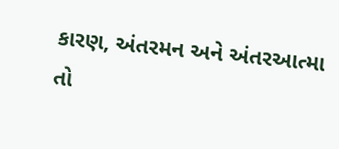કારણ, અંતરમન અને અંતરઆત્મા તો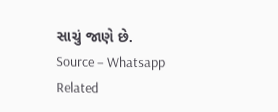સાચું જાણે છે.
Source – Whatsapp
Related